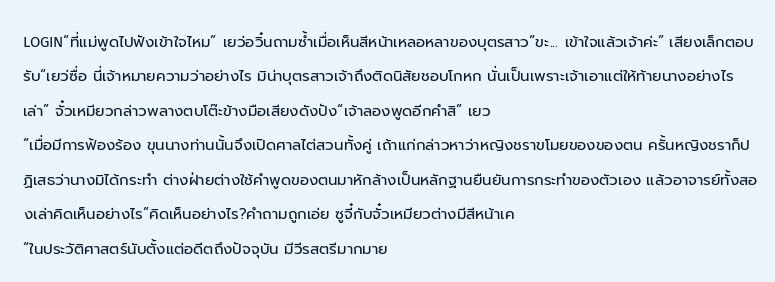LOGIN“ที่แม่พูดไปฟังเข้าใจไหม” เยว่อวิ๋นถามซ้ำเมื่อเห็นสีหน้าเหลอหลาของบุตรสาว“ขะ... เข้าใจแล้วเจ้าค่ะ” เสียงเล็กตอบรับ“เยว่ซื่อ นี่เจ้าหมายความว่าอย่างไร มิน่าบุตรสาวเจ้าถึงติดนิสัยชอบโกหก นั่นเป็นเพราะเจ้าเอาแต่ให้ท้ายนางอย่างไรเล่า” จั๋วเหมียวกล่าวพลางตบโต๊ะข้างมือเสียงดังปัง“เจ้าลองพูดอีกคำสิ” เยว
“เมื่อมีการฟ้องร้อง ขุนนางท่านนั้นจึงเปิดศาลไต่สวนทั้งคู่ เถ้าแก่กล่าวหาว่าหญิงชราขโมยของของตน ครั้นหญิงชราก็ปฏิเสธว่านางมิได้กระทำ ต่างฝ่ายต่างใช้คำพูดของตนมาหักล้างเป็นหลักฐานยืนยันการกระทำของตัวเอง แล้วอาจารย์ทั้งสองเล่าคิดเห็นอย่างไร”คิดเห็นอย่างไร?คำถามถูกเอ่ย ซูจี๋กับจั๋วเหมียวต่างมีสีหน้าเค
“ในประวัติศาสตร์นับตั้งแต่อดีตถึงปัจจุบัน มีวีรสตรีมากมาย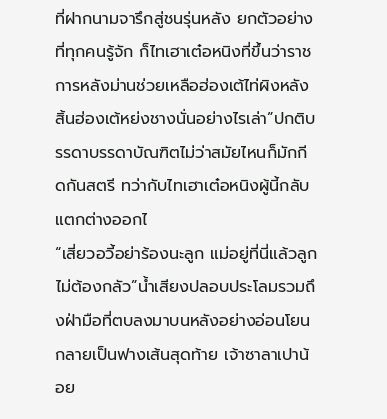ที่ฝากนามจารึกสู่ชนรุ่นหลัง ยกตัวอย่างที่ทุกคนรู้จัก ก็ไทเฮาเต๋อหนิงที่ขึ้นว่าราชการหลังม่านช่วยเหลือฮ่องเต้ไท่ผิงหลังสิ้นฮ่องเต้หย่งชางนั่นอย่างไรเล่า”ปกติบรรดาบรรดาบัณฑิตไม่ว่าสมัยไหนก็มักกีดกันสตรี ทว่ากับไทเฮาเต๋อหนิงผู้นี้กลับแตกต่างออกไ
“เสี่ยวอวี้อย่าร้องนะลูก แม่อยู่ที่นี่แล้วลูกไม่ต้องกลัว”น้ำเสียงปลอบประโลมรวมถึงฝ่ามือที่ตบลงมาบนหลังอย่างอ่อนโยนกลายเป็นฟางเส้นสุดท้าย เจ้าซาลาเปาน้อย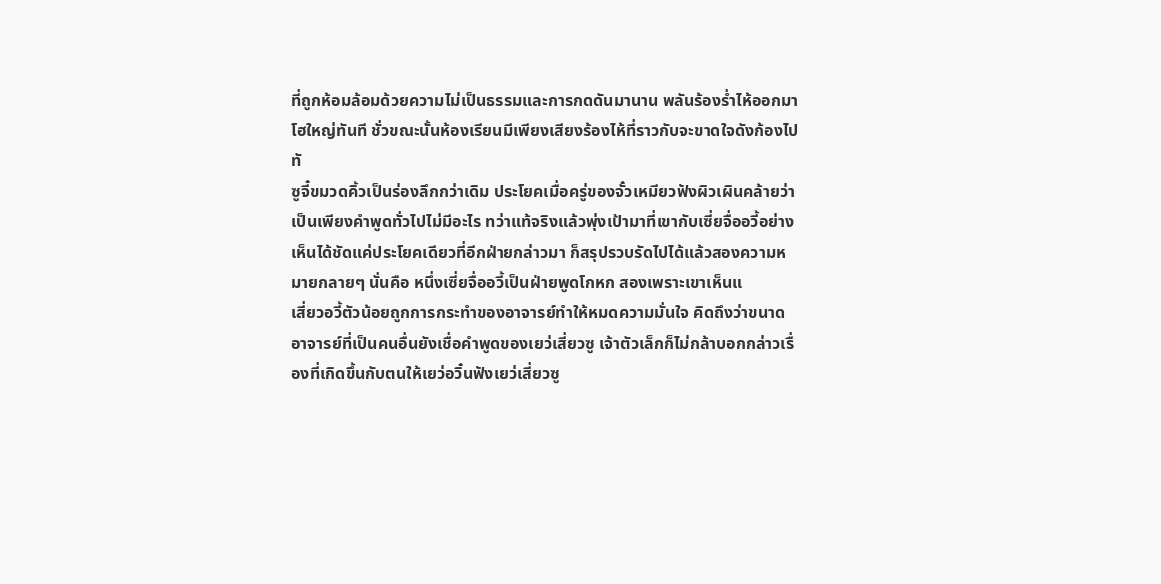ที่ถูกห้อมล้อมด้วยความไม่เป็นธรรมและการกดดันมานาน พลันร้องร่ำไห้ออกมาโฮใหญ่ทันที ชั่วขณะนั้นห้องเรียนมีเพียงเสียงร้องไห้ที่ราวกับจะขาดใจดังก้องไปทั
ซูจี๋ขมวดคิ้วเป็นร่องลึกกว่าเดิม ประโยคเมื่อครู่ของจั๋วเหมียวฟังผิวเผินคล้ายว่าเป็นเพียงคำพูดทั่วไปไม่มีอะไร ทว่าแท้จริงแล้วพุ่งเป้ามาที่เขากับเซี่ยจื่ออวี้อย่างเห็นได้ชัดแค่ประโยคเดียวที่อีกฝ่ายกล่าวมา ก็สรุปรวบรัดไปได้แล้วสองความหมายกลายๆ นั่นคือ หนึ่งเซี่ยจื่ออวี้เป็นฝ่ายพูดโกหก สองเพราะเขาเห็นแ
เสี่ยวอวี้ตัวน้อยถูกการกระทำของอาจารย์ทำให้หมดความมั่นใจ คิดถึงว่าขนาดอาจารย์ที่เป็นคนอื่นยังเชื่อคำพูดของเยว่เสี่ยวซู เจ้าตัวเล็กก็ไม่กล้าบอกกล่าวเรื่องที่เกิดขึ้นกับตนให้เยว่อวิ๋นฟังเยว่เสี่ยวซู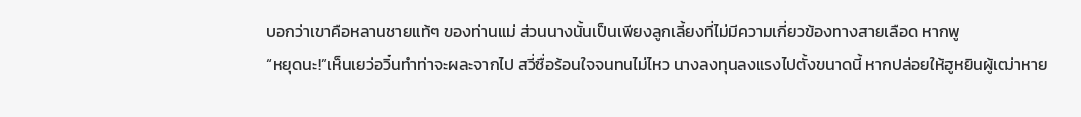บอกว่าเขาคือหลานชายแท้ๆ ของท่านแม่ ส่วนนางนั้นเป็นเพียงลูกเลี้ยงที่ไม่มีความเกี่ยวข้องทางสายเลือด หากพู
“หยุดนะ!”เห็นเยว่อวิ๋นทำท่าจะผละจากไป สวี่ซื่อร้อนใจจนทนไม่ไหว นางลงทุนลงแรงไปตั้งขนาดนี้ หากปล่อยให้ฮูหยินผู้เฒ่าหาย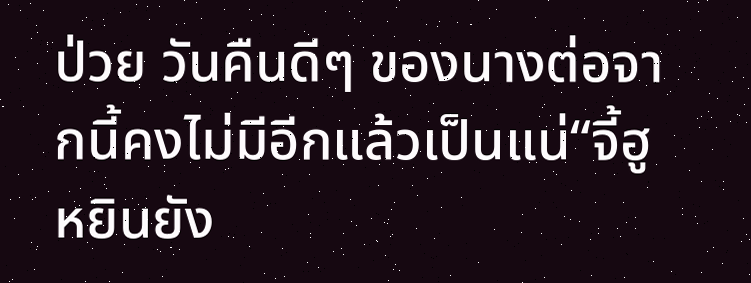ป่วย วันคืนดีๆ ของนางต่อจากนี้คงไม่มีอีกแล้วเป็นแน่“จี้ฮูหยินยัง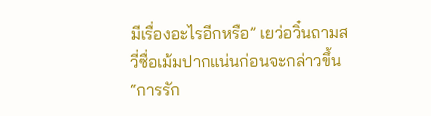มีเรื่องอะไรอีกหรือ” เยว่อวิ๋นถามสวี่ซื่อเม้มปากแน่นก่อนจะกล่าวขึ้น “การรัก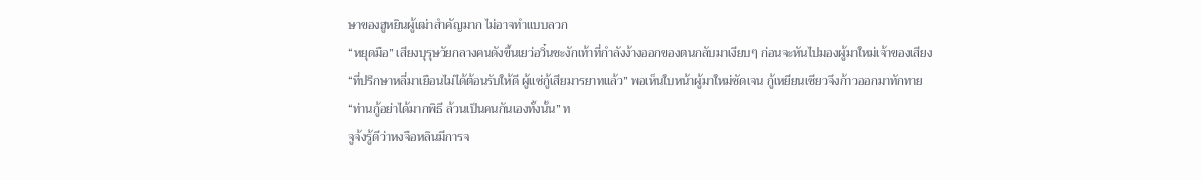ษาของฮูหยินผู้เฒ่าสำคัญมาก ไม่อาจทำแบบลวก
“หยุดมือ” เสียงบุรุษวัยกลางคนดังขึ้นเยว่อวิ๋นชะงักเท้าที่กำลังง้างออกของตนกลับมาเงียบๆ ก่อนจะหันไปมองผู้มาใหม่เจ้าของเสียง“ที่ปรึกษาหลี่มาเยือนไม่ได้ต้อนรับให้ดี ผู้แซ่กู้เสียมารยาทแล้ว” พอเห็นใบหน้าผู้มาใหม่ชัดเจน กู้เหยียนเซียวจึงก้าวออกมาทักทาย“ท่านกู้อย่าได้มากพิธี ล้วนเป็นคนกันเองทั้งนั้น” ท
จูจ้งรู้ดีว่าหงจือหลินมีการจ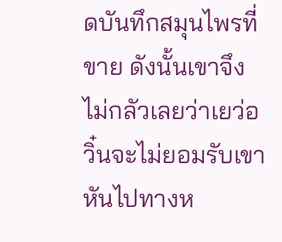ดบันทึกสมุนไพรที่ขาย ดังนั้นเขาจึงไม่กลัวเลยว่าเยว่อวิ๋นจะไม่ยอมรับเขาหันไปทางห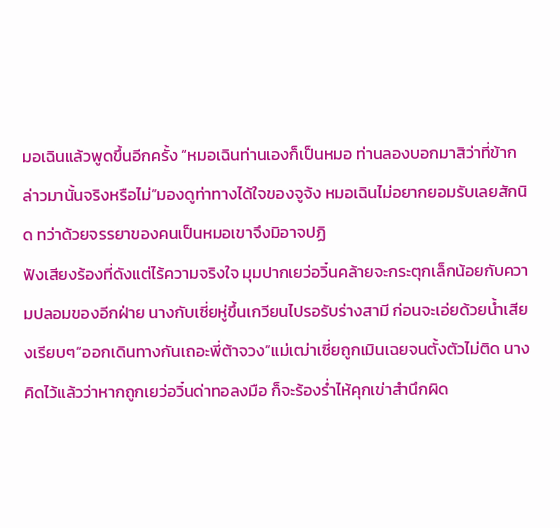มอเฉินแล้วพูดขึ้นอีกครั้ง “หมอเฉินท่านเองก็เป็นหมอ ท่านลองบอกมาสิว่าที่ข้ากล่าวมานั้นจริงหรือไม่”มองดูท่าทางได้ใจของจูจ้ง หมอเฉินไม่อยากยอมรับเลยสักนิด ทว่าด้วยจรรยาของคนเป็นหมอเขาจึงมิอาจปฏิ
ฟังเสียงร้องที่ดังแต่ไร้ความจริงใจ มุมปากเยว่อวิ๋นคล้ายจะกระตุกเล็กน้อยกับความปลอมของอีกฝ่าย นางกับเซี่ยหู่ขึ้นเกวียนไปรอรับร่างสามี ก่อนจะเอ่ยด้วยน้ำเสียงเรียบๆ“ออกเดินทางกันเถอะพี่ต้าจวง”แม่เฒ่าเซี่ยถูกเมินเฉยจนตั้งตัวไม่ติด นางคิดไว้แล้วว่าหากถูกเยว่อวิ๋นด่าทอลงมือ ก็จะร้องร่ำไห้คุกเข่าสำนึกผิด